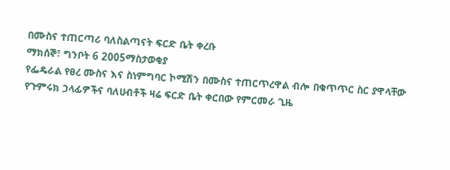በሙስና ተጠርጣሪ ባለስልጣናት ፍርድ ቤት ቀረቡ
ማክሰኞ፣ ግንቦት 6 2005ማስታወቂያ
የፌዴራል የፀረ ሙስና እና ስነምግባር ኮሚሽን በሙስና ተጠርጥረዋል ብሎ በቁጥጥር ስር ያዋላቸው የጉምሩክ ኃላፊዎችና ባለሀብቶች ዛሬ ፍርድ ቤት ቀርበው የምርመራ ጊዜ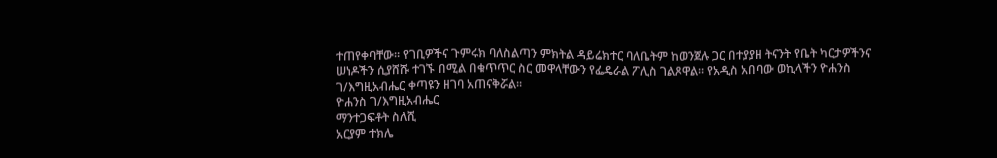ተጠየቀባቸው። የገቢዎችና ጉምሩክ ባለስልጣን ምክትል ዳይሬክተር ባለቤትም ከወንጀሉ ጋር በተያያዘ ትናንት የቤት ካርታዎችንና ሠነዶችን ሲያሸሹ ተገኙ በሚል በቁጥጥር ስር መዋላቸውን የፌዴራል ፖሊስ ገልጾዋል። የአዲስ አበባው ወኪላችን ዮሐንስ ገ/እግዚአብሔር ቀጣዩን ዘገባ አጠናቅሯል።
ዮሐንስ ገ/እግዚአብሔር
ማንተጋፍቶት ስለሺ
አርያም ተክሌ